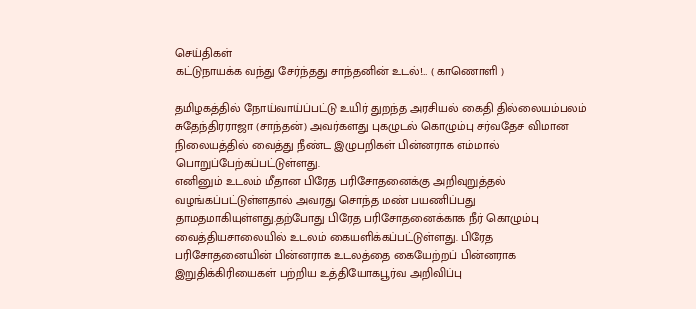செய்திகள்
கட்டுநாயக்க வந்து சேர்ந்தது சாந்தனின் உடல்!… ( காணொளி )

தமிழகத்தில் நோய்வாய்ப்பட்டு உயிர் துறந்த அரசியல் கைதி தில்லையம்பலம் சுதேந்திரராஜா (சாந்தன்) அவர்களது புகழுடல் கொழும்பு சர்வதேச விமான நிலையத்தில் வைத்து நீண்ட இழுபறிகள் பின்னராக எம்மால் பொறுப்பேற்கப்பட்டுள்ளது.
எனினும் உடலம் மீதான பிரேத பரிசோதனைக்கு அறிவுறுத்தல் வழங்கப்பட்டுள்ளதால் அவரது சொந்த மண் பயணிப்பது தாமதமாகியுள்ளது.தற்போது பிரேத பரிசோதனைக்காக நீர் கொழும்பு வைத்தியசாலையில் உடலம் கையளிக்கப்பட்டுள்ளது. பிரேத பரிசோதனையின் பின்னராக உடலத்தை கையேற்றப் பின்னராக இறுதிக்கிரியைகள் பற்றிய உத்தியோகபூர்வ அறிவிப்பு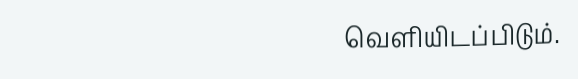வெளியிடப்பிடும்.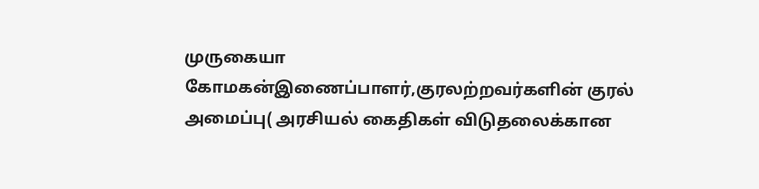முருகையா கோமகன்இணைப்பாளர்,குரலற்றவர்களின் குரல் அமைப்பு( அரசியல் கைதிகள் விடுதலைக்கான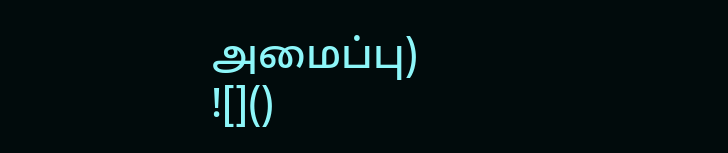அமைப்பு)
![]()